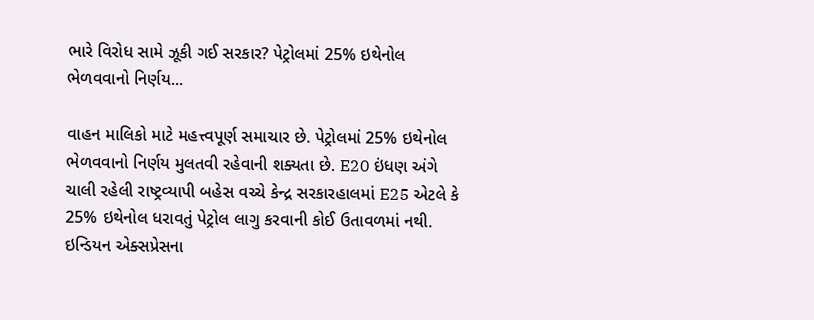ભારે વિરોધ સામે ઝૂકી ગઈ સરકાર? પેટ્રોલમાં 25% ઇથેનોલ ભેળવવાનો નિર્ણય...

વાહન માલિકો માટે મહત્ત્વપૂર્ણ સમાચાર છે. પેટ્રોલમાં 25% ઇથેનોલ ભેળવવાનો નિર્ણય મુલતવી રહેવાની શક્યતા છે. E20 ઇંધણ અંગે ચાલી રહેલી રાષ્ટ્રવ્યાપી બહેસ વચ્ચે કેન્દ્ર સરકારહાલમાં E25 એટલે કે 25% ઇથેનોલ ધરાવતું પેટ્રોલ લાગુ કરવાની કોઈ ઉતાવળમાં નથી. ઇન્ડિયન એક્સપ્રેસના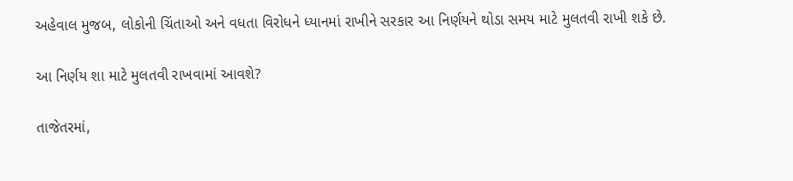અહેવાલ મુજબ, લોકોની ચિંતાઓ અને વધતા વિરોધને ધ્યાનમાં રાખીને સરકાર આ નિર્ણયને થોડા સમય માટે મુલતવી રાખી શકે છે.

આ નિર્ણય શા માટે મુલતવી રાખવામાં આવશે?

તાજેતરમાં,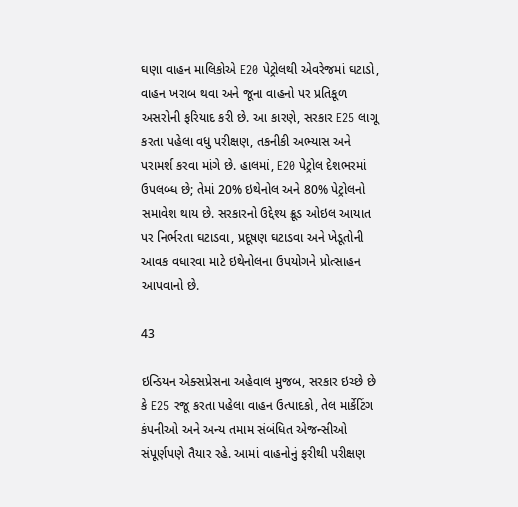ઘણા વાહન માલિકોએ E20 પેટ્રોલથી એવરેજમાં ઘટાડો, વાહન ખરાબ થવા અને જૂના વાહનો પર પ્રતિકૂળ અસરોની ફરિયાદ કરી છે. આ કારણે, સરકાર E25 લાગૂ કરતા પહેલા વધુ પરીક્ષણ, તકનીકી અભ્યાસ અને પરામર્શ કરવા માંગે છે. હાલમાં, E20 પેટ્રોલ દેશભરમાં ઉપલબ્ધ છે; તેમાં 20% ઇથેનોલ અને 80% પેટ્રોલનો સમાવેશ થાય છે. સરકારનો ઉદ્દેશ્ય ક્રૂડ ઓઇલ આયાત પર નિર્ભરતા ઘટાડવા, પ્રદૂષણ ઘટાડવા અને ખેડૂતોની આવક વધારવા માટે ઇથેનોલના ઉપયોગને પ્રોત્સાહન આપવાનો છે.

43

ઇન્ડિયન એક્સપ્રેસના અહેવાલ મુજબ, સરકાર ઇચ્છે છે કે E25 રજૂ કરતા પહેલા વાહન ઉત્પાદકો, તેલ માર્કેટિંગ કંપનીઓ અને અન્ય તમામ સંબંધિત એજન્સીઓ સંપૂર્ણપણે તૈયાર રહે. આમાં વાહનોનું ફરીથી પરીક્ષણ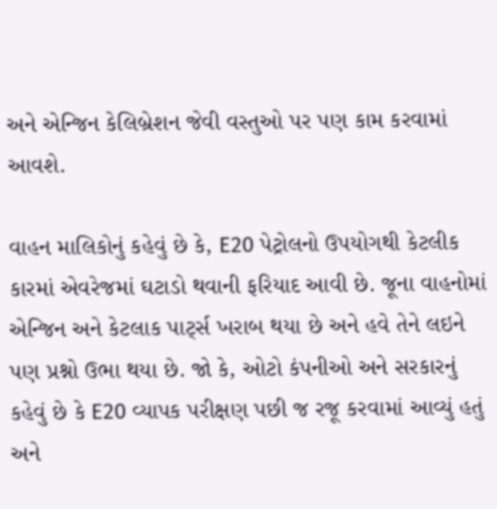અને એન્જિન કેલિબ્રેશન જેવી વસ્તુઓ પર પણ કામ કરવામાં આવશે.

વાહન માલિકોનું કહેવું છે કે, E20 પેટ્રોલનો ઉપયોગથી કેટલીક કારમાં એવરેજમાં ઘટાડો થવાની ફરિયાદ આવી છે. જૂના વાહનોમાં એન્જિન અને કેટલાક પાર્ટ્સ ખરાબ થયા છે અને હવે તેને લઇને પણ પ્રશ્નો ઉભા થયા છે. જો કે, ઓટો કંપનીઓ અને સરકારનું કહેવું છે કે E20 વ્યાપક પરીક્ષણ પછી જ રજૂ કરવામાં આવ્યું હતું અને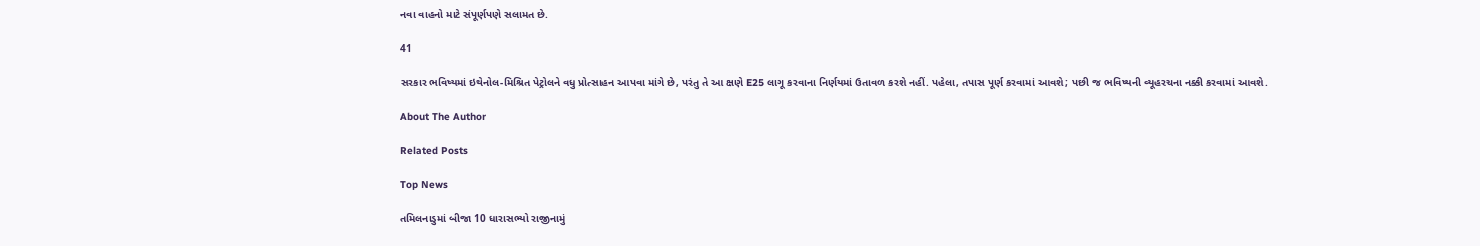નવા વાહનો માટે સંપૂર્ણપણે સલામત છે.

41

સરકાર ભવિષ્યમાં ઇથેનોલ-મિશ્રિત પેટ્રોલને વધુ પ્રોત્સાહન આપવા માંગે છે, પરંતુ તે આ ક્ષણે E25 લાગૂ કરવાના નિર્ણયમાં ઉતાવળ કરશે નહીં. પહેલા, તપાસ પૂર્ણ કરવામાં આવશે; પછી જ ભવિષ્યની વ્યૂહરચના નક્કી કરવામાં આવશે.

About The Author

Related Posts

Top News

તમિલનાડુમાં બીજા 10 ધારાસભ્યો રાજીનામું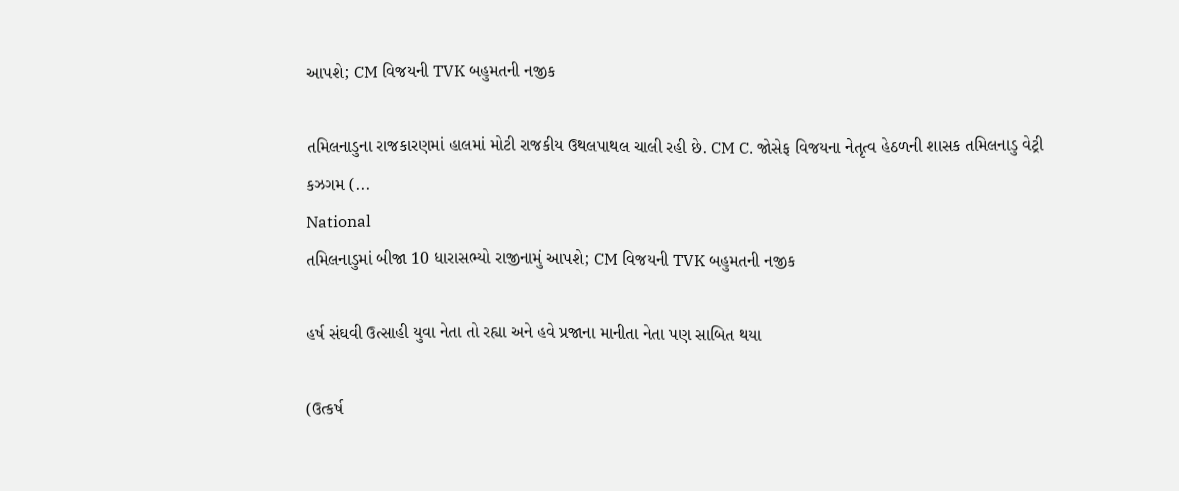આપશે; CM વિજયની TVK બહુમતની નજીક

તમિલનાડુના રાજકારણમાં હાલમાં મોટી રાજકીય ઉથલપાથલ ચાલી રહી છે. CM C. જોસેફ વિજયના નેતૃત્વ હેઠળની શાસક તમિલનાડુ વેટ્રી કઝગમ (...
National
તમિલનાડુમાં બીજા 10 ધારાસભ્યો રાજીનામું આપશે; CM વિજયની TVK બહુમતની નજીક

હર્ષ સંઘવી ઉત્સાહી યુવા નેતા તો રહ્યા અને હવે પ્રજાના માનીતા નેતા પણ સાબિત થયા

(ઉત્કર્ષ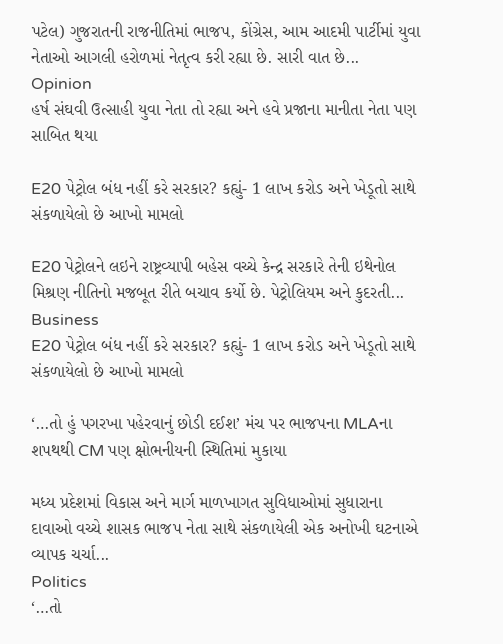પટેલ) ગુજરાતની રાજનીતિમાં ભાજપ, કોંગ્રેસ, આમ આદમી પાર્ટીમાં યુવા નેતાઓ આગલી હરોળમાં નેતૃત્વ કરી રહ્યા છે. સારી વાત છે...
Opinion
હર્ષ સંઘવી ઉત્સાહી યુવા નેતા તો રહ્યા અને હવે પ્રજાના માનીતા નેતા પણ સાબિત થયા

E20 પેટ્રોલ બંધ નહીં કરે સરકાર? કહ્યું- 1 લાખ કરોડ અને ખેડૂતો સાથે સંકળાયેલો છે આખો મામલો

E20 પેટ્રોલને લઇને રાષ્ટ્રવ્યાપી બહેસ વચ્ચે કેન્દ્ર સરકારે તેની ઇથેનોલ મિશ્રણ નીતિનો મજબૂત રીતે બચાવ કર્યો છે. પેટ્રોલિયમ અને કુદરતી...
Business
E20 પેટ્રોલ બંધ નહીં કરે સરકાર? કહ્યું- 1 લાખ કરોડ અને ખેડૂતો સાથે સંકળાયેલો છે આખો મામલો

‘…તો હું પગરખા પહેરવાનું છોડી દઈશ’ મંચ પર ભાજપના MLAના શપથથી CM પણ ક્ષોભનીયની સ્થિતિમાં મુકાયા

મધ્ય પ્રદેશમાં વિકાસ અને માર્ગ માળખાગત સુવિધાઓમાં સુધારાના દાવાઓ વચ્ચે શાસક ભાજપ નેતા સાથે સંકળાયેલી એક અનોખી ઘટનાએ વ્યાપક ચર્ચા...
Politics
‘…તો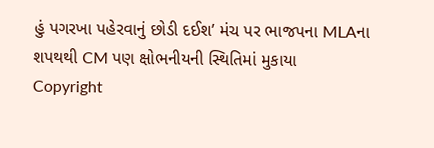હું પગરખા પહેરવાનું છોડી દઈશ’ મંચ પર ભાજપના MLAના શપથથી CM પણ ક્ષોભનીયની સ્થિતિમાં મુકાયા
Copyright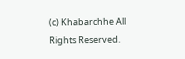(c) Khabarchhe All Rights Reserved.